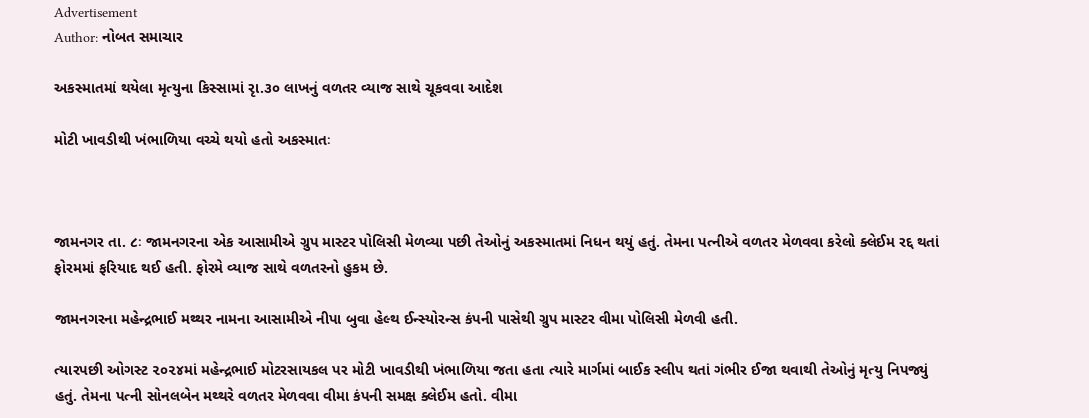Advertisement
Author: નોબત સમાચાર

અકસ્માતમાં થયેલા મૃત્યુના કિસ્સામાં રૃા.૩૦ લાખનું વળતર વ્યાજ સાથે ચૂકવવા આદેશ

મોટી ખાવડીથી ખંભાળિયા વચ્ચે થયો હતો અકસ્માતઃ



જામનગર તા. ૮ઃ જામનગરના એક આસામીએ ગ્રુપ માસ્ટર પોલિસી મેળવ્યા પછી તેઓનું અકસ્માતમાં નિધન થયું હતું. તેમના પત્નીએ વળતર મેળવવા કરેલો ક્લેઈમ રદ્દ થતાં ફોરમમાં ફરિયાદ થઈ હતી. ફોરમે વ્યાજ સાથે વળતરનો હુકમ છે.

જામનગરના મહેન્દ્રભાઈ મથ્થર નામના આસામીએ નીપા બુવા હેલ્થ ઈન્સ્યોરન્સ કંપની પાસેથી ગ્રુપ માસ્ટર વીમા પોલિસી મેળવી હતી.

ત્યારપછી ઓગસ્ટ ૨૦૨૪માં મહેન્દ્રભાઈ મોટરસાયકલ પર મોટી ખાવડીથી ખંભાળિયા જતા હતા ત્યારે માર્ગમાં બાઈક સ્લીપ થતાં ગંભીર ઈજા થવાથી તેઓનું મૃત્યુ નિપજ્યું હતું. તેમના પત્ની સોનલબેન મથ્થરે વળતર મેળવવા વીમા કંપની સમક્ષ ક્લેઈમ હતો. વીમા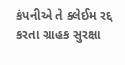કંપનીએ તે ક્લેઈમ રદ્દ કરતા ગ્રાહક સુરક્ષા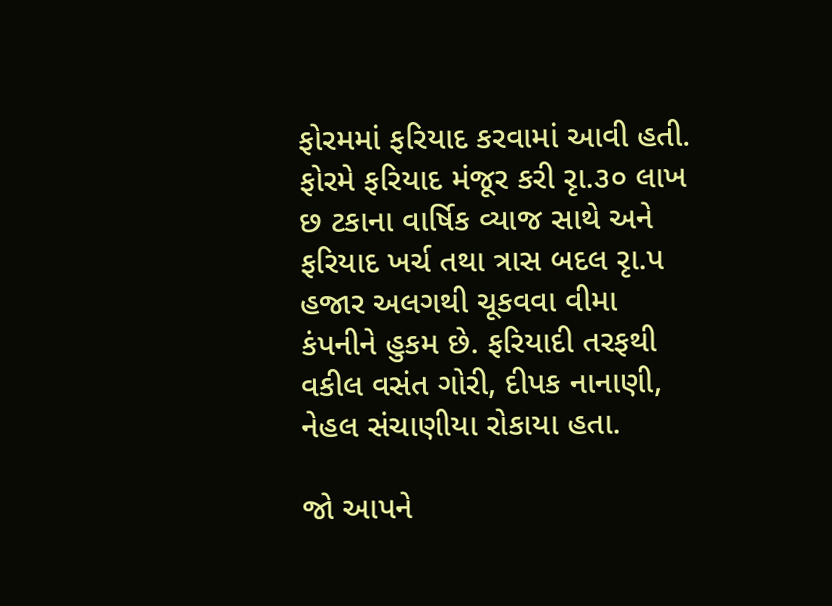ફોરમમાં ફરિયાદ કરવામાં આવી હતી. ફોરમે ફરિયાદ મંજૂર કરી રૃા.૩૦ લાખ છ ટકાના વાર્ષિક વ્યાજ સાથે અને ફરિયાદ ખર્ચ તથા ત્રાસ બદલ રૃા.પ હજાર અલગથી ચૂકવવા વીમા કંપનીને હુકમ છે. ફરિયાદી તરફથી વકીલ વસંત ગોરી, દીપક નાનાણી, નેહલ સંચાણીયા રોકાયા હતા.

જો આપને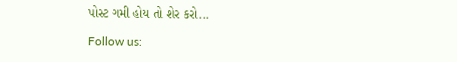પોસ્ટ ગમી હોય તો શેર કરો...

Follow us: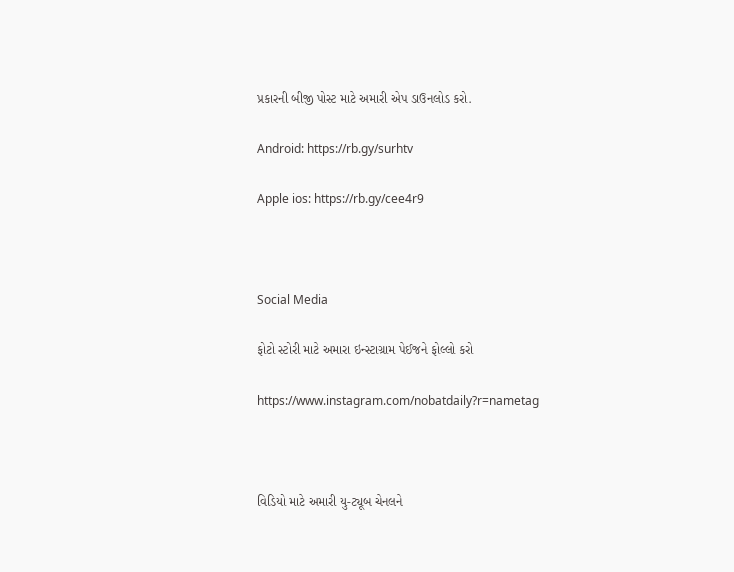પ્રકારની બીજી પોસ્ટ માટે અમારી એપ ડાઉનલોડ કરો.

Android: https://rb.gy/surhtv

Apple ios: https://rb.gy/cee4r9



Social Media

ફોટો સ્ટોરી માટે અમારા ઇન્સ્ટાગ્રામ પેઈજને ફોલ્લો કરો

https://www.instagram.com/nobatdaily?r=nametag



વિડિયો માટે અમારી યુ-ટ્યૂબ ચેનલને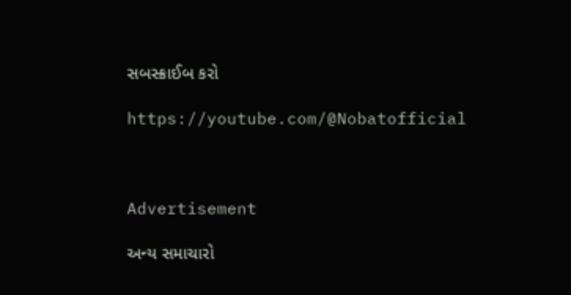સબસ્ક્રાઈબ કરો

https://youtube.com/@Nobatofficial



Advertisement

અન્ય સમાચારો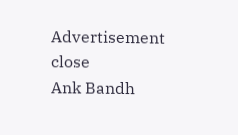Advertisement
close
Ank Bandh